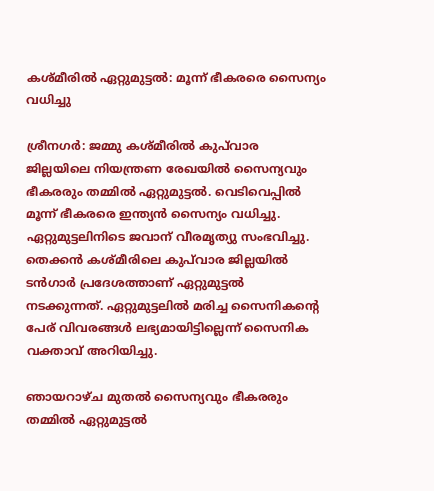കശ്മീരില്‍ ഏറ്റുമുട്ടല്‍: മൂന്ന് ഭീകരരെ സൈന്യം വധിച്ചു

ശ്രീനഗര്‍: ജമ്മു കശ്മീരില്‍ കുപ്‌വാര ജില്ലയിലെ നിയന്ത്രണ രേഖയില്‍ സൈന്യവും ഭീകരരും തമ്മില്‍ ഏറ്റുമുട്ടല്‍. വെടിവെപ്പില്‍ മൂന്ന് ഭീകരരെ ഇന്ത്യന്‍ സൈന്യം വധിച്ചു. ഏറ്റുമുട്ടലിനിടെ ജവാന് വീരമൃത്യു സംഭവിച്ചു. തെക്കന്‍ കശ്മീരിലെ കുപ്‌വാര ജില്ലയില്‍ ടന്‍ഗാര്‍ പ്രദേശത്താണ് ഏറ്റുമുട്ടല്‍ നടക്കുന്നത്. ഏറ്റുമുട്ടലില്‍ മരിച്ച സൈനികന്റെ പേര് വിവരങ്ങള്‍ ലഭ്യമായിട്ടില്ലെന്ന് സൈനിക വക്താവ് അറിയിച്ചു.

ഞായറാഴ്ച മുതല്‍ സൈന്യവും ഭീകരരും തമ്മില്‍ ഏറ്റുമുട്ടല്‍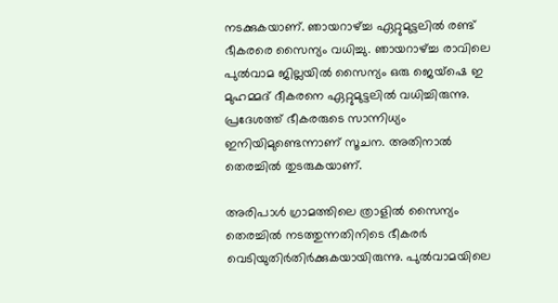നടക്കുകയാണ്. ഞായറാഴ്ച്ച ഏറ്റുമുട്ടലില്‍ രണ്ട് ഭീകരരെ സൈന്യം വധിച്ചു. ഞായറാഴ്ച്ച രാവിലെ പുല്‍വാമ ജില്ലയില്‍ സൈന്യം ഒരു ജെയ്‌ഷെ ഇ മുഹമ്മദ് ദീകരനെ ഏറ്റുമുട്ടലില്‍ വധിച്ചിരുന്നു. പ്രദേശത്ത് ഭീകരരുടെ സാന്നിധ്യം ഇനിയിമുണ്ടെന്നാണ് സൂചന. അതിനാല്‍ തെരച്ചില്‍ തുടരുകയാണ്.

അരിപാള്‍ ഗ്രാമത്തിലെ ത്രാളില്‍ സൈന്യം തെരച്ചില്‍ നടത്തുന്നതിനിടെ ഭീകരര്‍ വെടിയുതിര്‍തിര്‍ക്കുകയായിരുന്നു. പുല്‍വാമയിലെ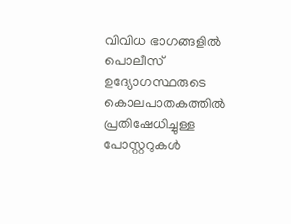വിവിധ ഭാഗങ്ങളില്‍ പൊലീസ് ഉദ്യോഗസ്ഥരുടെ കൊലപാതകത്തില്‍ പ്രതിഷേധിച്ചുള്ള പോസ്റ്ററുകള്‍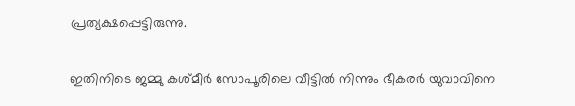പ്രത്യക്ഷപ്പെട്ടിരുന്നു.

ഇതിനിടെ ജമ്മു കശ്മീര്‍ സോപൂരിലെ വീട്ടില്‍ നിന്നും ഭീകരര്‍ യുവാവിനെ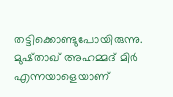തട്ടിക്കൊണ്ടുപോയിരുന്നു. മുഷ്താഖ് അഹമ്മദ് മിര്‍ എന്നയാളെയാണ്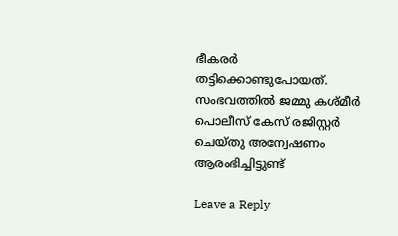ഭീകരര്‍ തട്ടിക്കൊണ്ടുപോയത്. സംഭവത്തില്‍ ജമ്മു കശ്മീര്‍ പൊലീസ് കേസ് രജിസ്റ്റര്‍ ചെയ്തു അന്വേഷണം ആരംഭിച്ചിട്ടുണ്ട്

Leave a Reply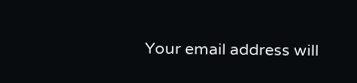Your email address will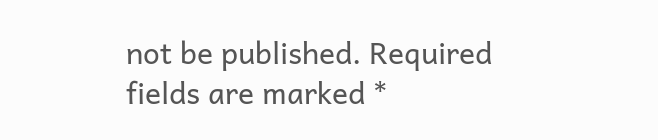not be published. Required fields are marked *